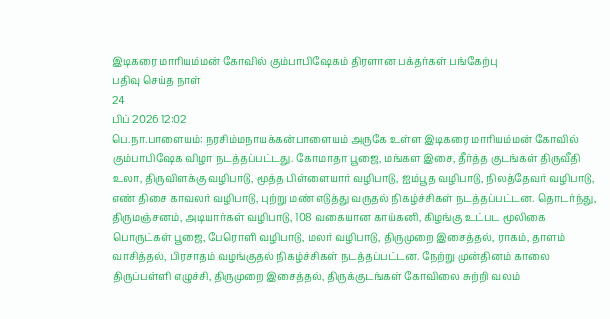இடிகரை மாரியம்மன் கோவில் கும்பாபிஷேகம் திரளான பக்தர்கள் பங்கேற்பு
பதிவு செய்த நாள்
24
பிப் 2026 12:02
பெ.நா.பாளையம்: நரசிம்மநாயக்கன்பாளையம் அருகே உள்ள இடிகரை மாரியம்மன் கோவில் கும்பாபிஷேக விழா நடத்தப்பட்டது. கோமாதா பூஜை, மங்கள இசை, தீர்த்த குடங்கள் திருவீதி உலா, திருவிளக்கு வழிபாடு, மூத்த பிள்ளையார் வழிபாடு, ஐம்பூத வழிபாடு, நிலத்தேவர் வழிபாடு, எண் திசை காவலர் வழிபாடு, புற்று மண் எடுத்து வருதல் நிகழ்ச்சிகள் நடத்தப்பட்டன. தொடர்ந்து, திருமஞ்சனம், அடியார்கள் வழிபாடு, 108 வகையான காய்கனி, கிழங்கு உட்பட மூலிகை பொருட்கள் பூஜை, பேரொளி வழிபாடு, மலர் வழிபாடு, திருமுறை இசைத்தல், ராகம், தாளம் வாசித்தல், பிரசாதம் வழங்குதல் நிகழ்ச்சிகள் நடத்தப்பட்டன. நேற்று முன்தினம் காலை திருப்பள்ளி எழுச்சி, திருமுறை இசைத்தல், திருக்குடங்கள் கோவிலை சுற்றி வலம்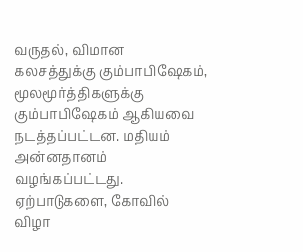வருதல், விமான கலசத்துக்கு கும்பாபிஷேகம், மூலமூர்த்திகளுக்கு கும்பாபிஷேகம் ஆகியவை நடத்தப்பட்டன. மதியம் அன்னதானம் வழங்கப்பட்டது. ஏற்பாடுகளை, கோவில் விழா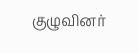குழுவினர்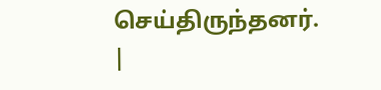செய்திருந்தனர்.
|